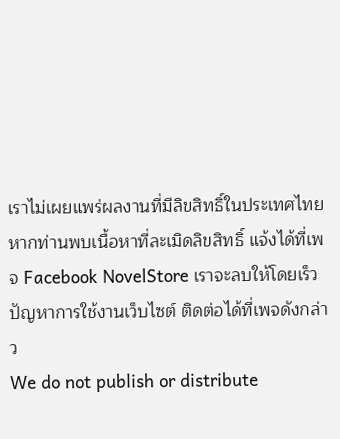เราไม่เผยแพร่ผลงานที่มีลิขสิทธิ์ในประเทศไทย หากท่านพบเนื้อหาที่ละเมิดลิขสิทธิ์ แจ้งได้ที่เพจ Facebook NovelStore เราจะลบให้โดยเร็ว
ปัญหาการใช้งานเว็บไซต์ ติดต่อได้ที่เพจดังกล่าว
We do not publish or distribute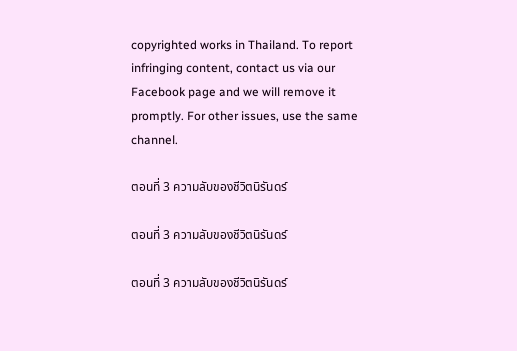copyrighted works in Thailand. To report infringing content, contact us via our Facebook page and we will remove it promptly. For other issues, use the same channel.

ตอนที่ 3 ความลับของชีวิตนิรันดร์

ตอนที่ 3 ความลับของชีวิตนิรันดร์

ตอนที่ 3 ความลับของชีวิตนิรันดร์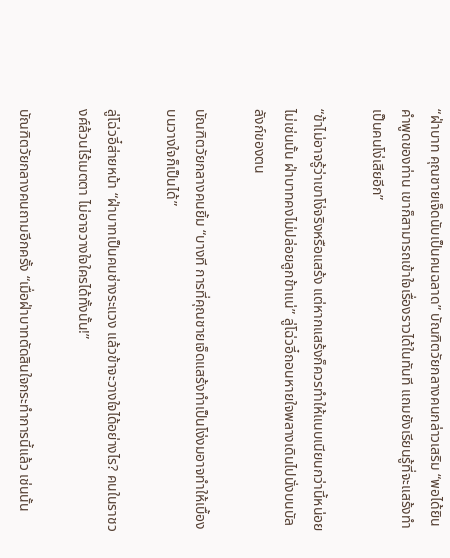“ฝ่าบาท คุณชายเจ็ดนับเป็นคนฉลาด” บัณฑิตวัยกลางคนกล่าวเสริม “พอได้ยินคำพูดของท่าน เขาก็สามารถเข้าใจเรื่องราวได้ในทันที แถมยังเรียนรู้ที่จะแสร้งทำเป็นคนโง่เสียอีก”

“ข้าไม่อาจรู้ว่าเขาโง่จริงหรือแสร้ง แต่หากแสร้งก็ควรทำให้แนบเนียนกว่านี้หน่อย ไม่เช่นนั้น ฝ่าบาทคงไม่ปล่อยลูกข้าแน่” ลู่โฉ่วอี๋ถอนหายใจพลางเดินไปนั่งบนบัลลังก์ของตน

บัณฑิตวัยกลางคนยิ้ม “บางที การที่คุณชายเจ็ดแสร้งทำเป็นโง่งมอาจทำให้เบื้องบนวางใจก็เป็นได้”

ลู่โฉ่วอี๋ส่ายหน้า “ฝ่าบาทเป็นคนช่างระแวง แล้วข้าจะวางใจได้อย่างไร? คนในราชวงศ์ล้วนไร้เมตตา ไม่อาจวางใจใครได้ทั้งนั้น!”

บัณฑิตวัยกลางคนถามอีกครั้ง “เมื่อฝ่าบาทตัดสินใจกระทำการนี้แล้ว เช่นนั้น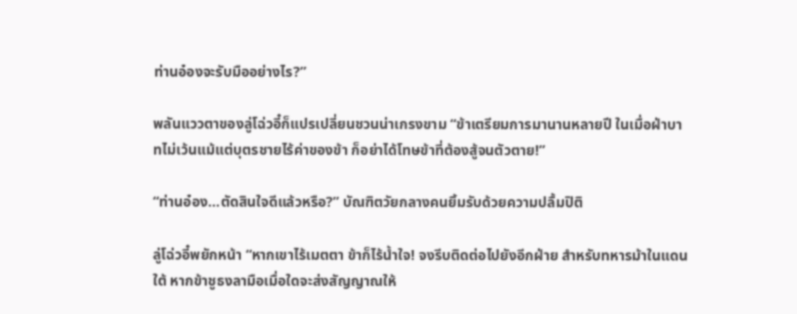ท่านอ๋องจะรับมืออย่างไร?”

พลันแววตาของลู่โฉ่วอี๋ก็แปรเปลี่ยนชวนน่าเกรงขาม “ข้าเตรียมการมานานหลายปี ในเมื่อฝ่าบาทไม่เว้นแม้แต่บุตรชายไร้ค่าของข้า ก็อย่าได้โทษข้าที่ต้องสู้จนตัวตาย!”

“ท่านอ๋อง...ตัดสินใจดีแล้วหรือ?” บัณฑิตวัยกลางคนยิ้มรับด้วยความปลื้มปิติ

ลู่โฉ่วอี๋พยักหน้า “หากเขาไร้เมตตา ข้าก็ไร้น้ำใจ! จงรีบติดต่อไปยังอีกฝ่าย สำหรับทหารม้าในแดนใต้ หากข้าชูธงลามือเมื่อใดจะส่งสัญญาณให้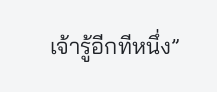เจ้ารู้อีกทีหนึ่ง”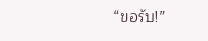“ขอรับ!”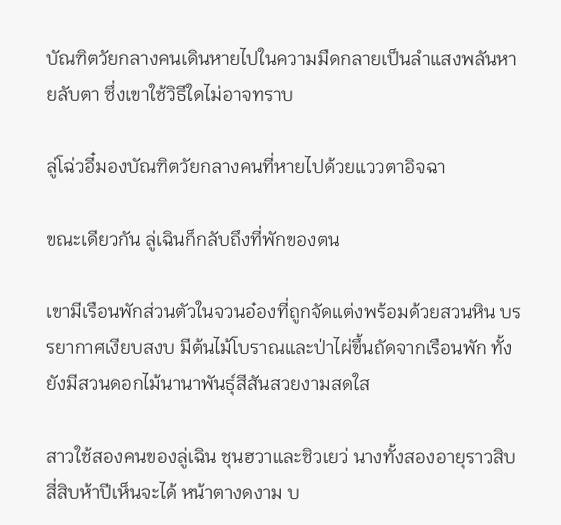บัณฑิตวัยกลางคนเดินหายไปในความมืดกลายเป็นลำแสงพลันหายลับตา ซึ่งเขาใช้วิธีใดไม่อาจทราบ

ลู่โฉ่วอี๋มองบัณฑิตวัยกลางคนที่หายไปด้วยแววตาอิจฉา

ขณะเดียวกัน ลู่เฉินก็กลับถึงที่พักของตน

เขามีเรือนพักส่วนตัวในจวนอ๋องที่ถูกจัดแต่งพร้อมด้วยสวนหิน บรรยากาศเงียบสงบ มีต้นไม้โบราณและป่าไผ่ขึ้นถัดจากเรือนพัก ทั้งยังมีสวนดอกไม้นานาพันธุ์สีสันสวยงามสดใส

สาวใช้สองคนของลู่เฉิน ชุนฮวาและชิวเยว่ นางทั้งสองอายุราวสิบสี่สิบห้าปีเห็นจะได้ หน้าตางดงาม บ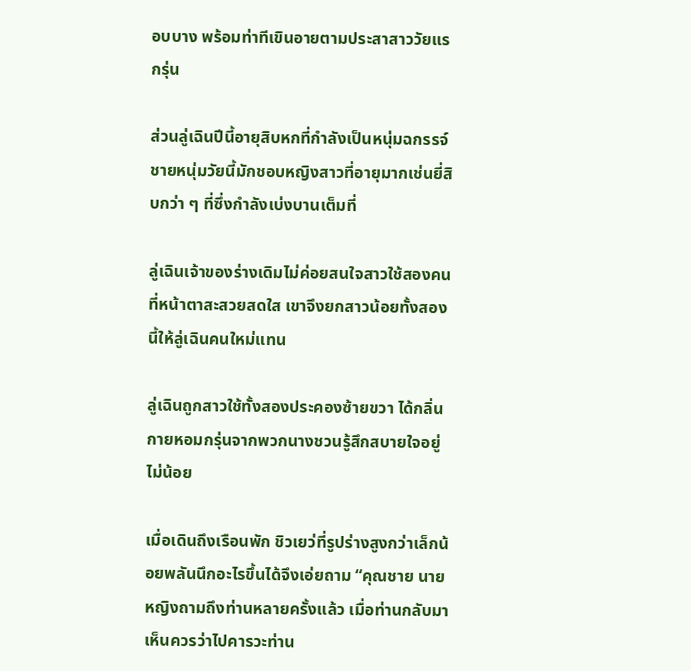อบบาง พร้อมท่าทีเขินอายตามประสาสาววัยแรกรุ่น

ส่วนลู่เฉินปีนี้อายุสิบหกที่กำลังเป็นหนุ่มฉกรรจ์ ชายหนุ่มวัยนี้มักชอบหญิงสาวที่อายุมากเช่นยี่สิบกว่า ๆ ที่ซึ่งกำลังเบ่งบานเต็มที่

ลู่เฉินเจ้าของร่างเดิมไม่ค่อยสนใจสาวใช้สองคนที่หน้าตาสะสวยสดใส เขาจึงยกสาวน้อยทั้งสองนี้ให้ลู่เฉินคนใหม่แทน

ลู่เฉินถูกสาวใช้ทั้งสองประคองซ้ายขวา ได้กลิ่นกายหอมกรุ่นจากพวกนางชวนรู้สึกสบายใจอยู่ไม่น้อย

เมื่อเดินถึงเรือนพัก ชิวเยว่ที่รูปร่างสูงกว่าเล็กน้อยพลันนึกอะไรขึ้นได้จึงเอ่ยถาม “คุณชาย นายหญิงถามถึงท่านหลายครั้งแล้ว เมื่อท่านกลับมา เห็นควรว่าไปคารวะท่าน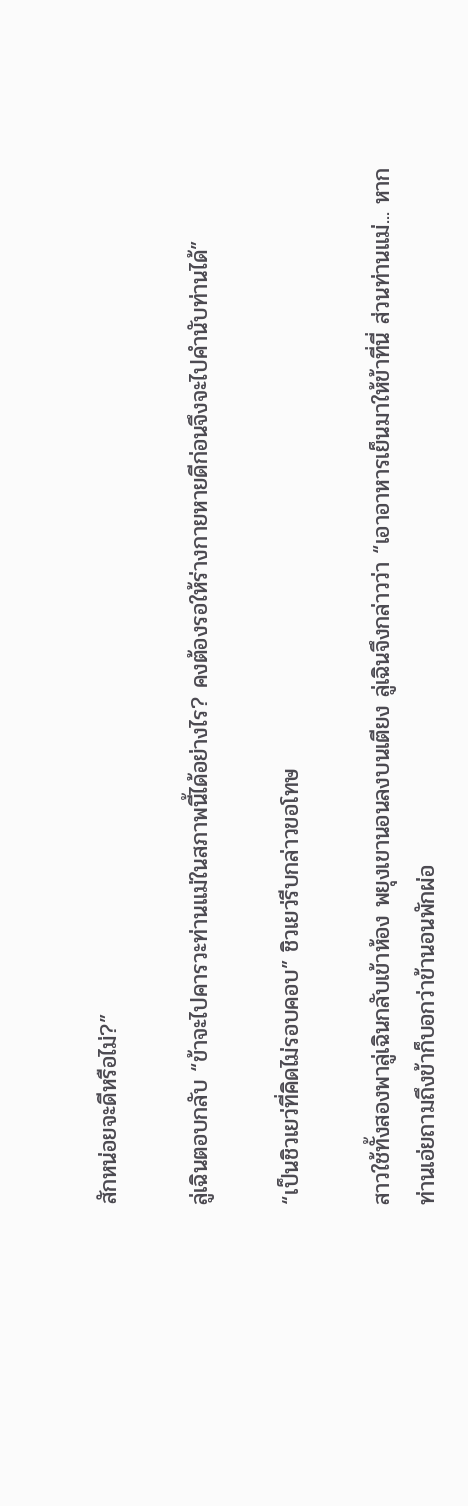สักหน่อยจะดีหรือไม่?”

ลู่เฉินตอบกลับ “ข้าจะไปคารวะท่านแม่ในสภาพนี้ได้อย่างไร? คงต้องรอให้ร่างกายหายดีก่อนจึงจะไปคำนับท่านได้”

“เป็นชิวเยว่ที่คิดไม่รอบคอบ” ชิวเยว่รีบกล่าวขอโทษ

สาวใช้ทั้งสองพาลู่เฉินกลับเข้าห้อง พยุงเขานอนลงบนเตียง ลู่เฉินจึงกล่าวว่า “เอาอาหารเย็นมาให้ข้าที่นี่ ส่วนท่านแม่... หากท่านเอ่ยถามถึงข้าก็บอกว่าข้านอนพักผ่อ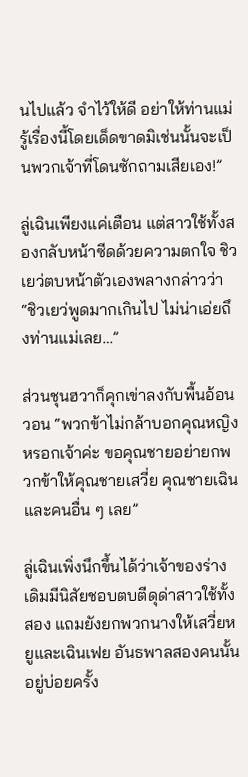นไปแล้ว จำไว้ให้ดี อย่าให้ท่านแม่รู้เรื่องนี้โดยเด็ดขาดมิเช่นนั้นจะเป็นพวกเจ้าที่โดนซักถามเสียเอง!”

ลู่เฉินเพียงแค่เตือน แต่สาวใช้ทั้งสองกลับหน้าซีดด้วยความตกใจ ชิวเยว่ตบหน้าตัวเองพลางกล่าวว่า “ชิวเยว่พูดมากเกินไป ไม่น่าเอ่ยถึงท่านแม่เลย…”

ส่วนชุนฮวาก็คุกเข่าลงกับพื้นอ้อนวอน “พวกข้าไม่กล้าบอกคุณหญิงหรอกเจ้าค่ะ ขอคุณชายอย่ายกพวกข้าให้คุณชายเสวี่ย คุณชายเฉินและคนอื่น ๆ เลย”

ลู่เฉินเพิ่งนึกขึ้นได้ว่าเจ้าของร่างเดิมมีนิสัยชอบตบตีดุด่าสาวใช้ทั้งสอง แถมยังยกพวกนางให้เสวี่ยหยูและเฉินเฟย อันธพาลสองคนนั้นอยู่บ่อยครั้ง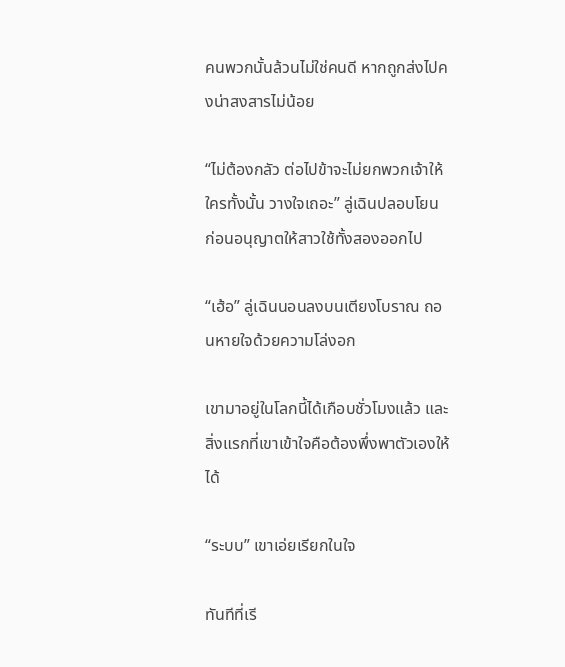คนพวกนั้นล้วนไม่ใช่คนดี หากถูกส่งไปคงน่าสงสารไม่น้อย

“ไม่ต้องกลัว ต่อไปข้าจะไม่ยกพวกเจ้าให้ใครทั้งนั้น วางใจเถอะ” ลู่เฉินปลอบโยน ก่อนอนุญาตให้สาวใช้ทั้งสองออกไป

“เฮ้อ” ลู่เฉินนอนลงบนเตียงโบราณ ถอนหายใจด้วยความโล่งอก

เขามาอยู่ในโลกนี้ได้เกือบชั่วโมงแล้ว และสิ่งแรกที่เขาเข้าใจคือต้องพึ่งพาตัวเองให้ได้

“ระบบ” เขาเอ่ยเรียกในใจ

ทันทีที่เรี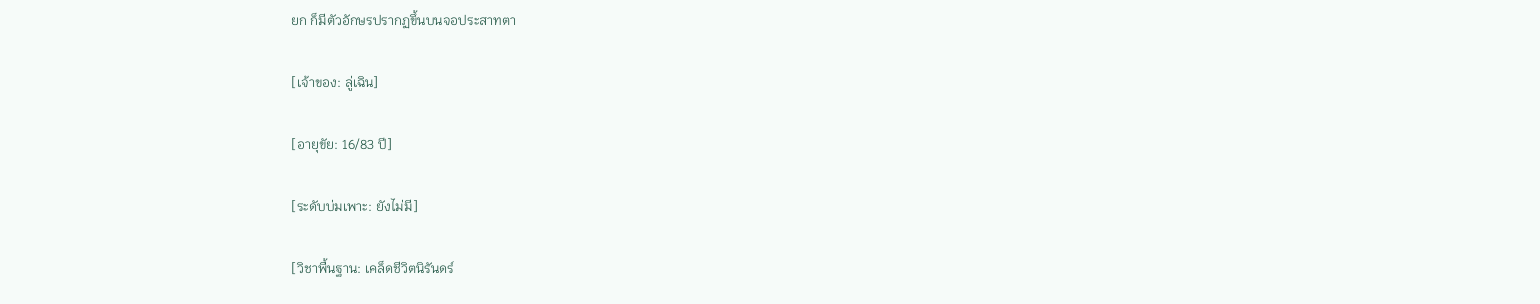ยก ก็มีตัวอักษรปรากฏขึ้นบนจอประสาทตา

[เจ้าของ: ลู่เฉิน]

[อายุขัย: 16/83 ปี]

[ระดับบ่มเพาะ: ยังไม่มี]

[วิชาพื้นฐาน: เคล็ดชีวิตนิรันดร์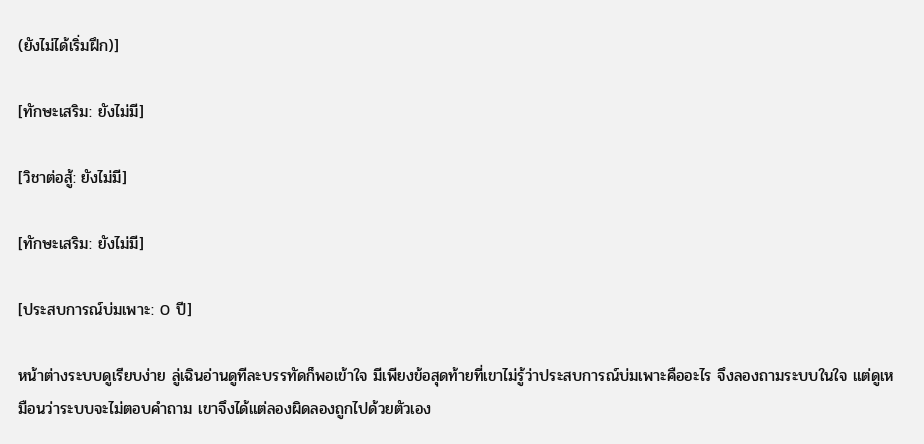(ยังไม่ได้เริ่มฝึก)]

[ทักษะเสริม: ยังไม่มี]

[วิชาต่อสู้: ยังไม่มี]

[ทักษะเสริม: ยังไม่มี]

[ประสบการณ์บ่มเพาะ: 0 ปี]

หน้าต่างระบบดูเรียบง่าย ลู่เฉินอ่านดูทีละบรรทัดก็พอเข้าใจ มีเพียงข้อสุดท้ายที่เขาไม่รู้ว่าประสบการณ์บ่มเพาะคืออะไร จึงลองถามระบบในใจ แต่ดูเหมือนว่าระบบจะไม่ตอบคำถาม เขาจึงได้แต่ลองผิดลองถูกไปด้วยตัวเอง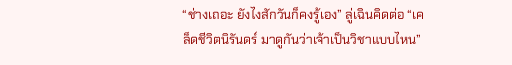“ช่างเถอะ ยังไงสักวันก็คงรู้เอง” ลู่เฉินคิดต่อ “เคล็ดชีวิตนิรันดร์ มาดูกันว่าเจ้าเป็นวิชาแบบไหน”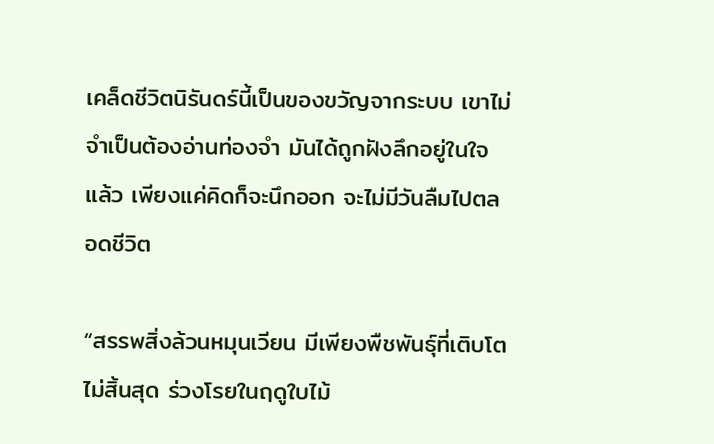เคล็ดชีวิตนิรันดร์นี้เป็นของขวัญจากระบบ เขาไม่จำเป็นต้องอ่านท่องจำ มันได้ถูกฝังลึกอยู่ในใจแล้ว เพียงแค่คิดก็จะนึกออก จะไม่มีวันลืมไปตลอดชีวิต

“สรรพสิ่งล้วนหมุนเวียน มีเพียงพืชพันธุ์ที่เติบโตไม่สิ้นสุด ร่วงโรยในฤดูใบไม้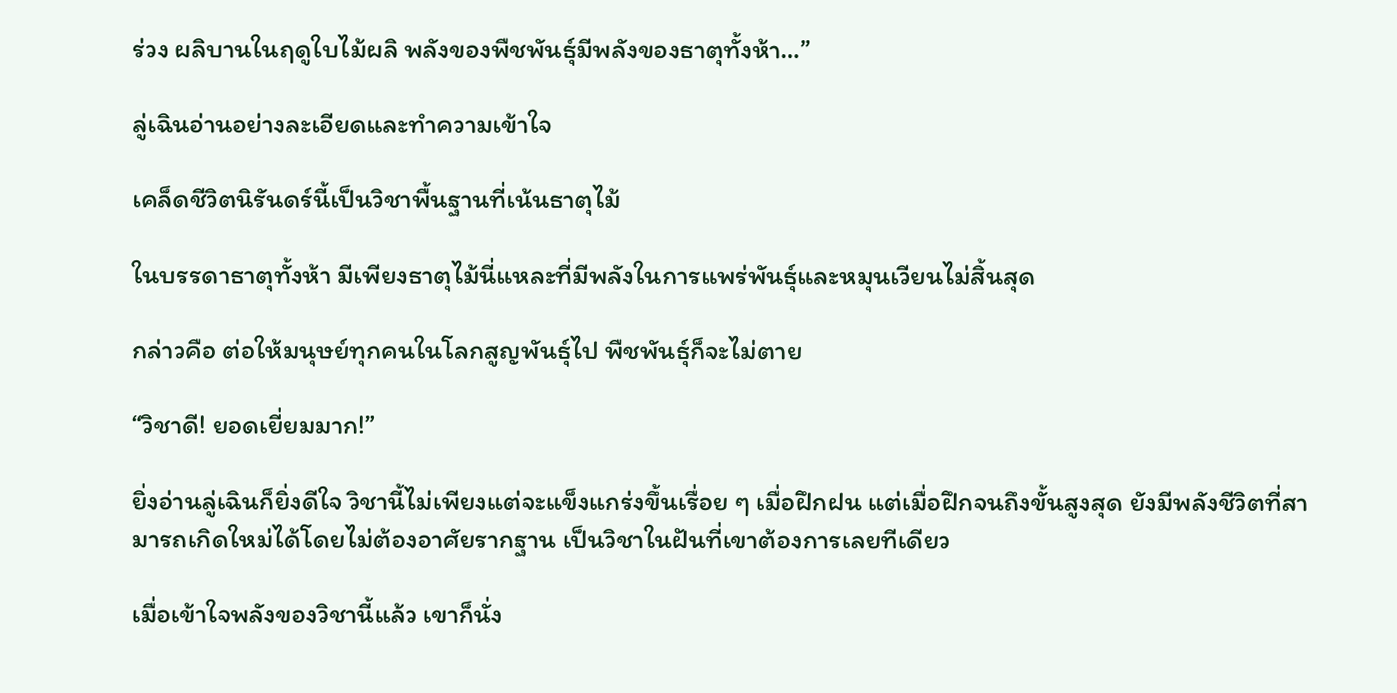ร่วง ผลิบานในฤดูใบไม้ผลิ พลังของพืชพันธุ์มีพลังของธาตุทั้งห้า…”

ลู่เฉินอ่านอย่างละเอียดและทำความเข้าใจ

เคล็ดชีวิตนิรันดร์นี้เป็นวิชาพื้นฐานที่เน้นธาตุไม้

ในบรรดาธาตุทั้งห้า มีเพียงธาตุไม้นี่แหละที่มีพลังในการแพร่พันธุ์และหมุนเวียนไม่สิ้นสุด

กล่าวคือ ต่อให้มนุษย์ทุกคนในโลกสูญพันธุ์ไป พืชพันธุ์ก็จะไม่ตาย

“วิชาดี! ยอดเยี่ยมมาก!”

ยิ่งอ่านลู่เฉินก็ยิ่งดีใจ วิชานี้ไม่เพียงแต่จะแข็งแกร่งขึ้นเรื่อย ๆ เมื่อฝึกฝน แต่เมื่อฝึกจนถึงขั้นสูงสุด ยังมีพลังชีวิตที่สามารถเกิดใหม่ได้โดยไม่ต้องอาศัยรากฐาน เป็นวิชาในฝันที่เขาต้องการเลยทีเดียว

เมื่อเข้าใจพลังของวิชานี้แล้ว เขาก็นั่ง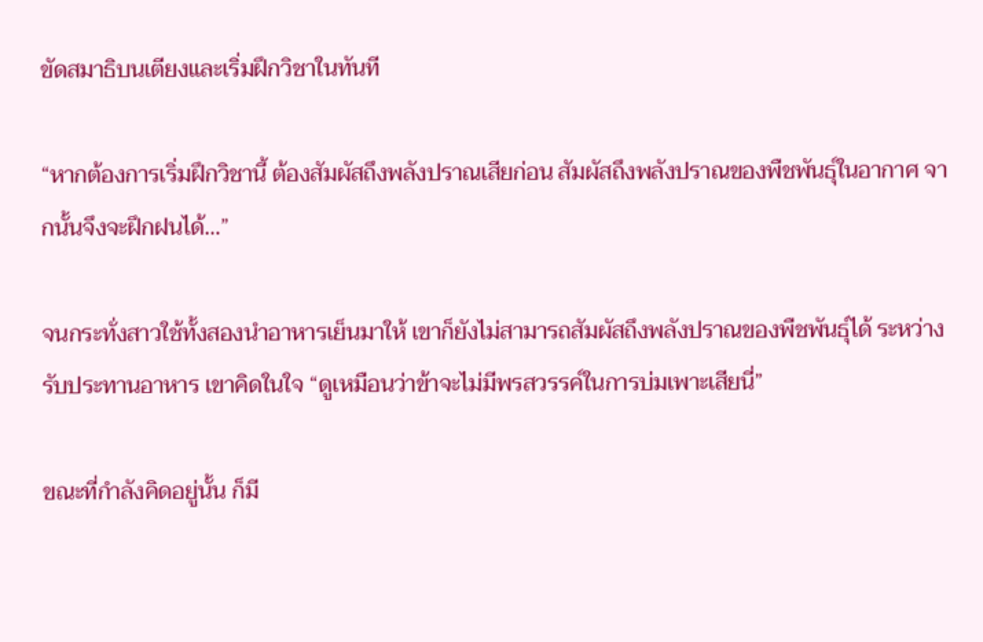ขัดสมาธิบนเตียงและเริ่มฝึกวิชาในทันที

“หากต้องการเริ่มฝึกวิชานี้ ต้องสัมผัสถึงพลังปราณเสียก่อน สัมผัสถึงพลังปราณของพืชพันธุ์ในอากาศ จากนั้นจึงจะฝึกฝนได้…”

จนกระทั่งสาวใช้ทั้งสองนำอาหารเย็นมาให้ เขาก็ยังไม่สามารถสัมผัสถึงพลังปราณของพืชพันธุ์ได้ ระหว่างรับประทานอาหาร เขาคิดในใจ “ดูเหมือนว่าข้าจะไม่มีพรสวรรค์ในการบ่มเพาะเสียนี่”

ขณะที่กำลังคิดอยู่นั้น ก็มี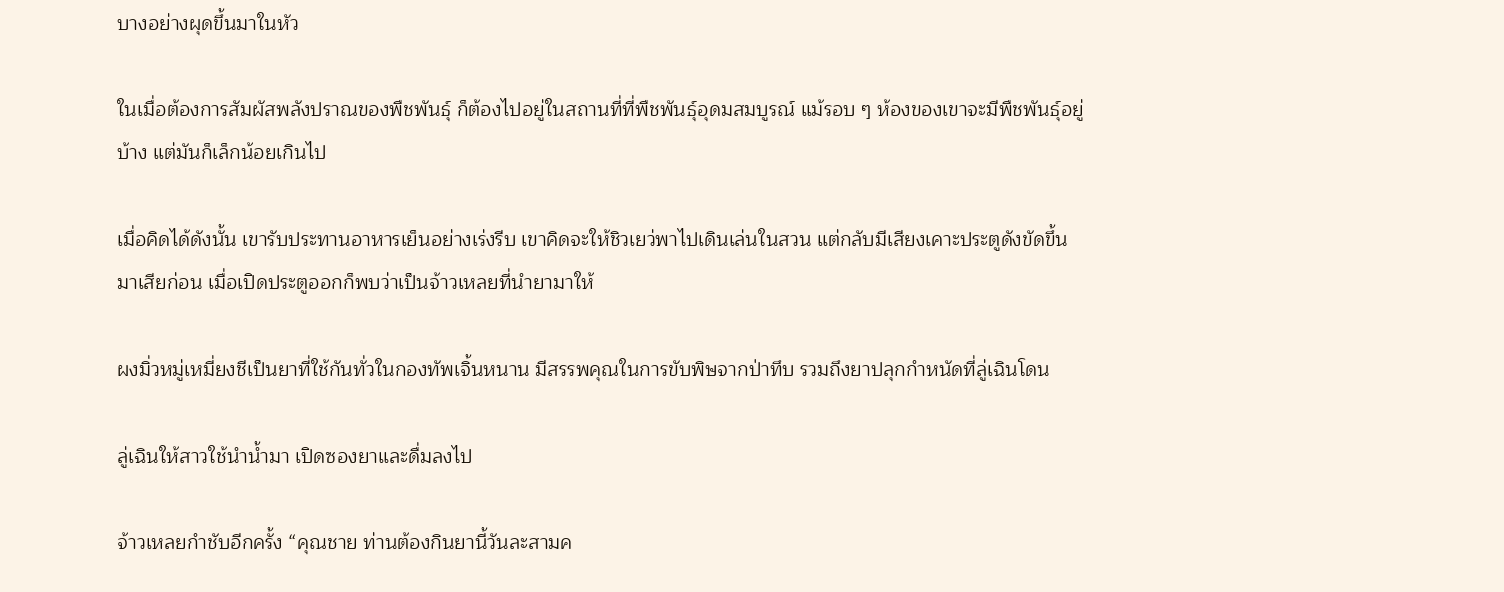บางอย่างผุดขึ้นมาในหัว

ในเมื่อต้องการสัมผัสพลังปราณของพืชพันธุ์ ก็ต้องไปอยู่ในสถานที่ที่พืชพันธุ์อุดมสมบูรณ์ แม้รอบ ๆ ห้องของเขาจะมีพืชพันธุ์อยู่บ้าง แต่มันก็เล็กน้อยเกินไป

เมื่อคิดได้ดังนั้น เขารับประทานอาหารเย็นอย่างเร่งรีบ เขาคิดจะให้ชิวเยว่พาไปเดินเล่นในสวน แต่กลับมีเสียงเคาะประตูดังขัดขึ้นมาเสียก่อน เมื่อเปิดประตูออกก็พบว่าเป็นจ้าวเหลยที่นำยามาให้

ผงมิ่วหมู่เหมี่ยงชีเป็นยาที่ใช้กันทั่วในกองทัพเจิ้นหนาน มีสรรพคุณในการขับพิษจากป่าทึบ รวมถึงยาปลุกกำหนัดที่ลู่เฉินโดน

ลู่เฉินให้สาวใช้นำน้ำมา เปิดซองยาและดื่มลงไป

จ้าวเหลยกำชับอีกครั้ง “คุณชาย ท่านต้องกินยานี้วันละสามค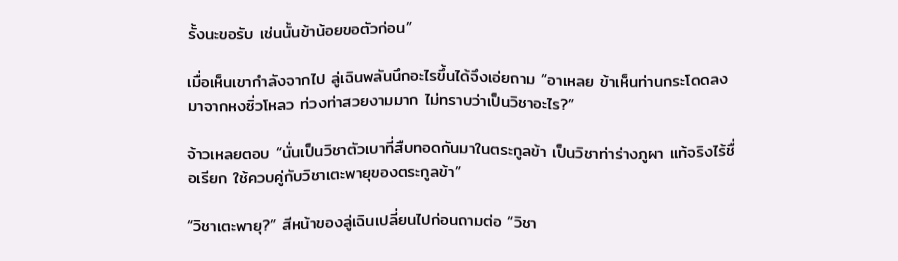รั้งนะขอรับ เช่นนั้นข้าน้อยขอตัวก่อน”

เมื่อเห็นเขากำลังจากไป ลู่เฉินพลันนึกอะไรขึ้นได้จึงเอ่ยถาม “อาเหลย ข้าเห็นท่านกระโดดลงมาจากหงซิ่วโหลว ท่วงท่าสวยงามมาก ไม่ทราบว่าเป็นวิชาอะไร?”

จ้าวเหลยตอบ “นั่นเป็นวิชาตัวเบาที่สืบทอดกันมาในตระกูลข้า เป็นวิชาท่าร่างภูผา แท้จริงไร้ชื่อเรียก ใช้ควบคู่กับวิชาเตะพายุของตระกูลข้า”

“วิชาเตะพายุ?” สีหน้าของลู่เฉินเปลี่ยนไปก่อนถามต่อ “วิชา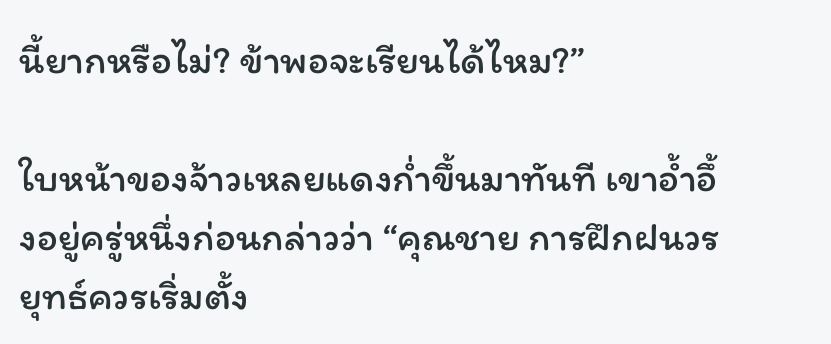นี้ยากหรือไม่? ข้าพอจะเรียนได้ไหม?”

ใบหน้าของจ้าวเหลยแดงก่ำขึ้นมาทันที เขาอ้ำอึ้งอยู่ครู่หนึ่งก่อนกล่าวว่า “คุณชาย การฝึกฝนวรยุทธ์ควรเริ่มตั้ง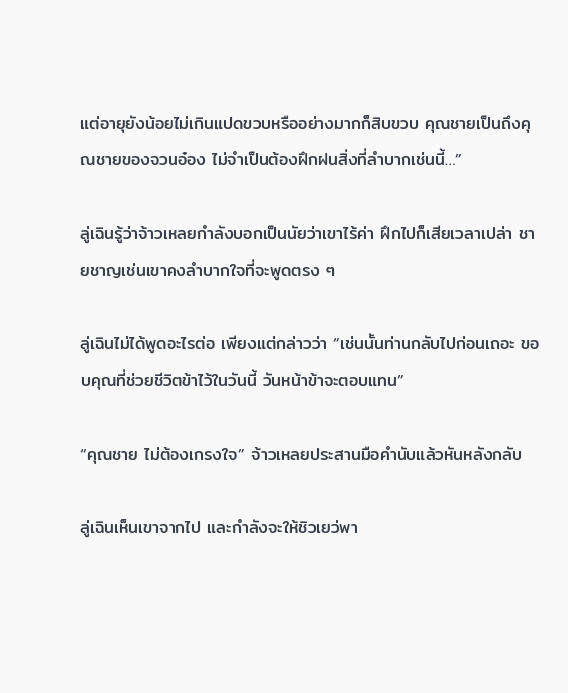แต่อายุยังน้อยไม่เกินแปดขวบหรืออย่างมากก็สิบขวบ คุณชายเป็นถึงคุณชายของจวนอ๋อง ไม่จำเป็นต้องฝึกฝนสิ่งที่ลำบากเช่นนี้…”

ลู่เฉินรู้ว่าจ้าวเหลยกำลังบอกเป็นนัยว่าเขาไร้ค่า ฝึกไปก็เสียเวลาเปล่า ชายชาญเช่นเขาคงลำบากใจที่จะพูดตรง ๆ

ลู่เฉินไม่ได้พูดอะไรต่อ เพียงแต่กล่าวว่า “เช่นนั้นท่านกลับไปก่อนเถอะ ขอบคุณที่ช่วยชีวิตข้าไว้ในวันนี้ วันหน้าข้าจะตอบแทน”

“คุณชาย ไม่ต้องเกรงใจ” จ้าวเหลยประสานมือคำนับแล้วหันหลังกลับ

ลู่เฉินเห็นเขาจากไป และกำลังจะให้ชิวเยว่พา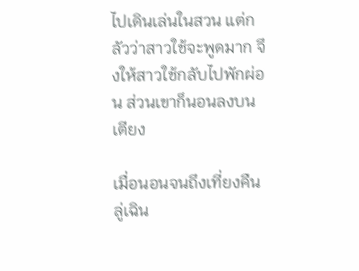ไปเดินเล่นในสวน แต่กลัวว่าสาวใช้จะพูดมาก จึงให้สาวใช้กลับไปพักผ่อน ส่วนเขาก็นอนลงบนเตียง

เมื่อนอนจนถึงเที่ยงคืน ลู่เฉิน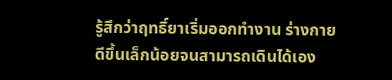รู้สึกว่าฤทธิ์ยาเริ่มออกทำงาน ร่างกายดีขึ้นเล็กน้อยจนสามารถเดินได้เอง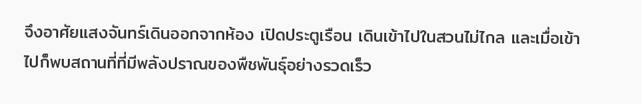จึงอาศัยแสงจันทร์เดินออกจากห้อง เปิดประตูเรือน เดินเข้าไปในสวนไม่ไกล และเมื่อเข้าไปก็พบสถานที่ที่มีพลังปราณของพืชพันธุ์อย่างรวดเร็ว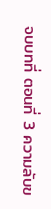จบบทที่ ตอนที่ 3 ความลับข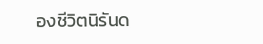องชีวิตนิรันด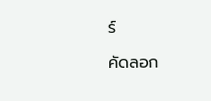ร์

คัดลอก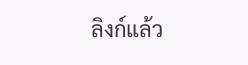ลิงก์แล้ว